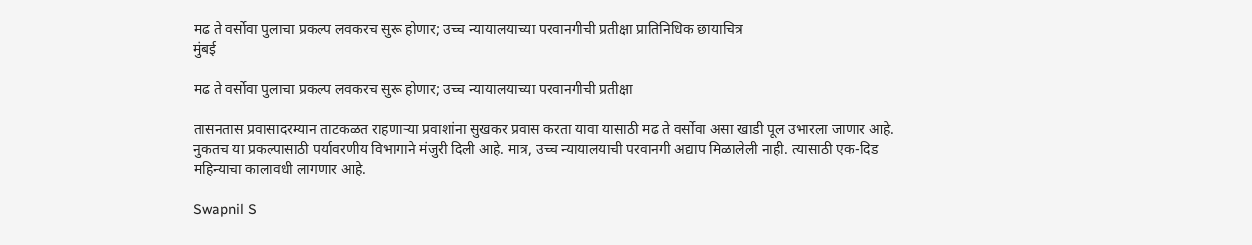मढ ते वर्सोवा पुलाचा प्रकल्प लवकरच सुरू होणार; उच्च न्यायालयाच्या परवानगीची प्रतीक्षा प्रातिनिधिक छायाचित्र
मुंबई

मढ ते वर्सोवा पुलाचा प्रकल्प लवकरच सुरू होणार; उच्च न्यायालयाच्या परवानगीची प्रतीक्षा

तासनतास प्रवासादरम्यान ताटकळत राहणाऱ्या प्रवाशांना सुखकर प्रवास करता यावा यासाठी मढ ते वर्सोवा असा खाडी पूल उभारला जाणार आहे. नुकतच या प्रकल्पासाठी पर्यावरणीय विभागाने मंजुरी दिली आहे. मात्र, उच्च न्यायालयाची परवानगी अद्याप मिळालेली नाही. त्यासाठी एक-दिड महिन्याचा कालावधी लागणार आहे.

Swapnil S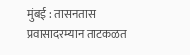मुंबई : तासनतास प्रवासादरम्यान ताटकळत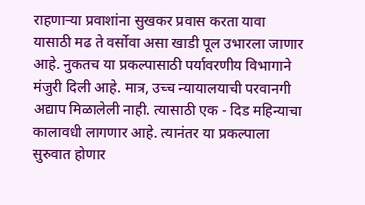राहणाऱ्या प्रवाशांना सुखकर प्रवास करता यावा यासाठी मढ ते वर्सोवा असा खाडी पूल उभारला जाणार आहे. नुकतच या प्रकल्पासाठी पर्यावरणीय विभागाने मंजुरी दिली आहे. मात्र, उच्च न्यायालयाची परवानगी अद्याप मिळालेली नाही. त्यासाठी एक - दिड महिन्याचा कालावधी लागणार आहे. त्यानंतर या प्रकल्पाला सुरुवात होणार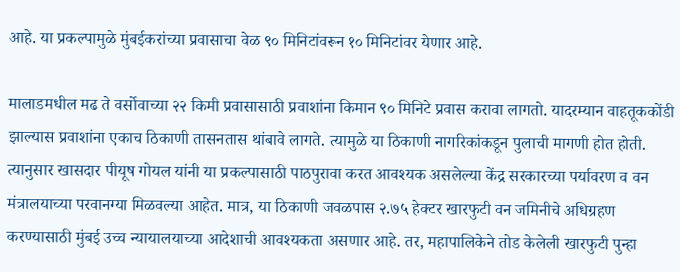आहे. या प्रकल्पामुळे मुंबईकरांच्या प्रवासाचा वेळ ९० मिनिटांवरून १० मिनिटांवर येणार आहे.

मालाडमधील मढ ते वर्सोवाच्या २२ किमी प्रवासासाठी प्रवाशांना किमान ९० मिनिटे प्रवास करावा लागतो. यादरम्यान वाहतूककोंडी झाल्यास प्रवाशांना एकाच ठिकाणी तासनतास थांबावे लागते. त्यामुळे या ठिकाणी नागरिकांकडून पुलाची मागणी होत होती. त्यानुसार खासदार पीयूष गोयल यांनी या प्रकल्पासाठी पाठपुरावा करत आवश्यक असलेल्या केंद्र सरकारच्या पर्यावरण व वन मंत्रालयाच्या परवानग्या मिळवल्या आहेत. मात्र, या ठिकाणी जवळपास २.७५ हेक्टर खारफुटी वन जमिनीचे अधिग्रहण करण्यासाठी मुंबई उच्च न्यायालयाच्या आदेशाची आवश्यकता असणार आहे. तर, महापालिकेने तोड केलेली खारफुटी पुन्हा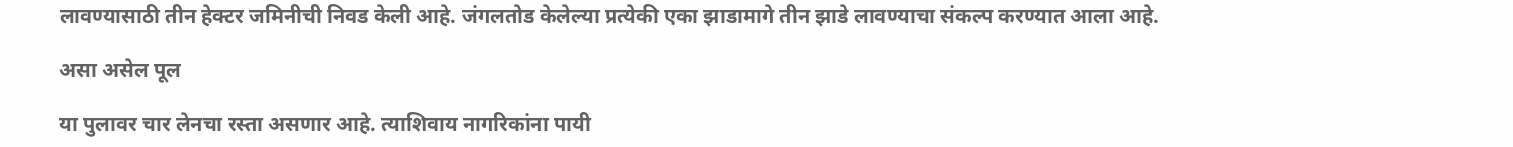लावण्यासाठी तीन हेक्टर जमिनीची निवड केली आहे. जंगलतोड केलेल्या प्रत्येकी एका झाडामागे तीन झाडे लावण्याचा संकल्प करण्यात आला आहे.

असा असेल पूल

या पुलावर चार लेनचा रस्ता असणार आहे. त्याशिवाय नागरिकांना पायी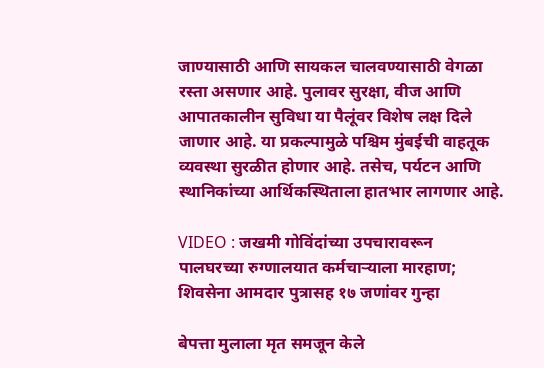जाण्यासाठी आणि सायकल चालवण्यासाठी वेगळा रस्ता असणार आहे. पुलावर सुरक्षा, वीज आणि आपातकालीन सुविधा या पैलूंवर विशेष लक्ष दिले जाणार आहे. या प्रकल्पामुळे पश्चिम मुंबईची वाहतूक व्यवस्था सुरळीत होणार आहे. तसेच, पर्यटन आणि स्थानिकांच्या आर्थिकस्थिताला हातभार लागणार आहे.

VIDEO : जखमी गोविंदांच्या उपचारावरून पालघरच्या रुग्णालयात कर्मचाऱ्याला मारहाण; शिवसेना आमदार पुत्रासह १७ जणांवर गुन्हा

बेपत्ता मुलाला मृत समजून केले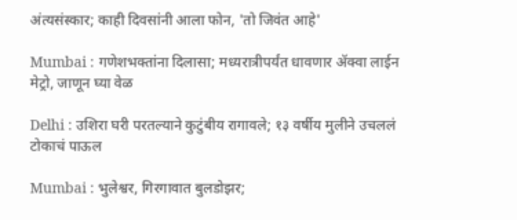अंत्यसंस्कार; काही दिवसांनी आला फोन, 'तो जिवंत आहे'

Mumbai : गणेशभक्तांना दिलासा; मध्यरात्रीपर्यंत धावणार ॲक्वा लाईन मेट्रो, जाणून घ्या वेळ

Delhi : उशिरा घरी परतल्याने कुटुंबीय रागावले; १३ वर्षीय मुलीने उचललं टोकाचं पाऊल

Mumbai : भुलेश्वर, गिरगावात बुलडोझर;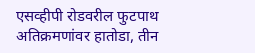एसव्हीपी रोडवरील फुटपाथ अतिक्रमणांवर हातोडा, तीन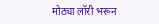मोठ्या लॉरी भरून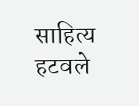साहित्य हटवले